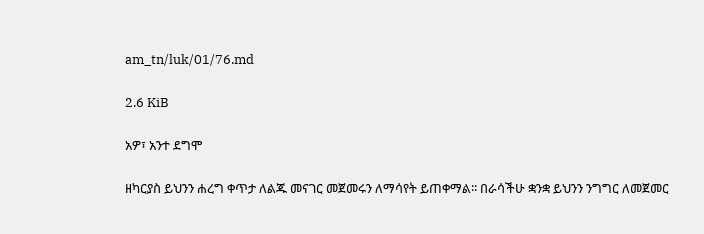am_tn/luk/01/76.md

2.6 KiB

አዎ፣ አንተ ደግሞ

ዘካርያስ ይህንን ሐረግ ቀጥታ ለልጁ መናገር መጀመሩን ለማሳየት ይጠቀማል፡፡ በራሳችሁ ቋንቋ ይህንን ንግግር ለመጀመር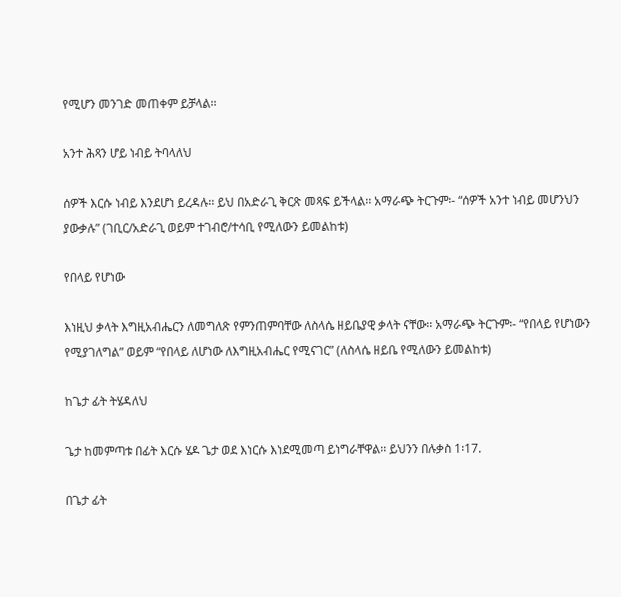የሚሆን መንገድ መጠቀም ይቻላል፡፡

አንተ ሕጻን ሆይ ነብይ ትባላለህ

ሰዎች እርሱ ነብይ እንደሆነ ይረዳሉ፡፡ ይህ በአድራጊ ቅርጽ መጻፍ ይችላል፡፡ አማራጭ ትርጉም፡- “ሰዎች አንተ ነብይ መሆንህን ያውቃሉ” (ገቢር/አድራጊ ወይም ተገብሮ/ተሳቢ የሚለውን ይመልከቱ)

የበላይ የሆነው

እነዚህ ቃላት እግዚአብሔርን ለመግለጽ የምንጠምባቸው ለስላሴ ዘይቤያዊ ቃላት ናቸው፡፡ አማራጭ ትርጉም፡- “የበላይ የሆነውን የሚያገለግል” ወይም “የበላይ ለሆነው ለእግዚአብሔር የሚናገር” (ለስላሴ ዘይቤ የሚለውን ይመልከቱ)

ከጌታ ፊት ትሄዳለህ

ጌታ ከመምጣቱ በፊት እርሱ ሄዶ ጌታ ወደ እነርሱ እነደሚመጣ ይነግራቸዋል፡፡ ይህንን በሉቃስ 1፡17.

በጌታ ፊት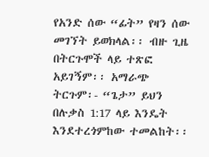የአንድ ሰው “ፊት” የዛን ሰው መገኘት ይወክላል፡፡ ብዙ ጊዜ በትርጉሞች ላይ ተጽፎ አይገኝም፡፡ አማራጭ ትርጉም፡- “ጌታ” ይህን በሉቃስ 1:17 ላይ እንዴት እንደተረጎምከው ተመልከት፡፡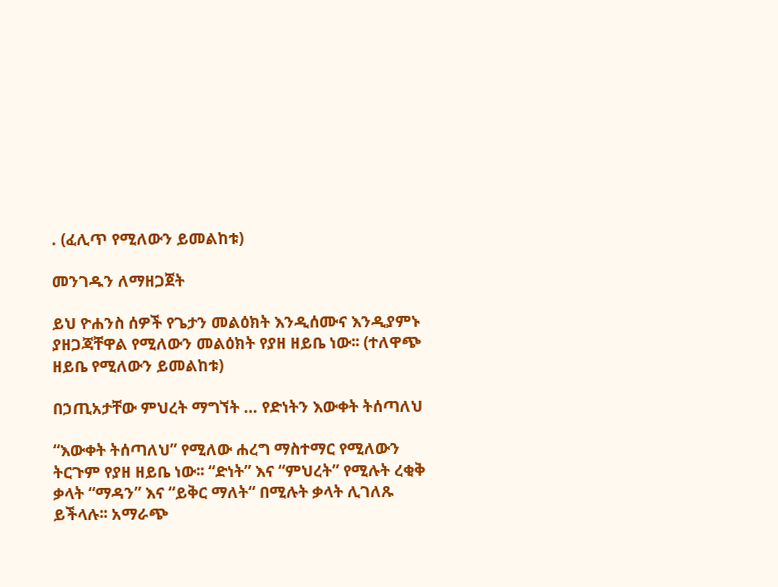. (ፈሊጥ የሚለውን ይመልከቱ)

መንገዱን ለማዘጋጀት

ይህ ዮሐንስ ሰዎች የጌታን መልዕክት እንዲሰሙና እንዲያምኑ ያዘጋጃቸዋል የሚለውን መልዕክት የያዘ ዘይቤ ነው፡፡ (ተለዋጭ ዘይቤ የሚለውን ይመልከቱ)

በኃጢአታቸው ምህረት ማግኘት … የድነትን እውቀት ትሰጣለህ

“እውቀት ትሰጣለህ” የሚለው ሐረግ ማስተማር የሚለውን ትርጉም የያዘ ዘይቤ ነው፡፡ “ድነት” እና “ምህረት” የሚሉት ረቂቅ ቃላት “ማዳን” እና “ይቅር ማለት“ በሚሉት ቃላት ሊገለጹ ይችላሉ፡፡ አማራጭ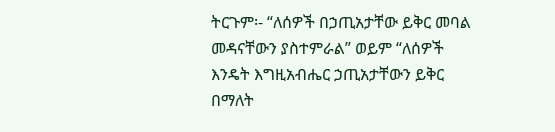ትርጉም፡- “ለሰዎች በኃጢአታቸው ይቅር መባል መዳናቸውን ያስተምራል” ወይም “ለሰዎች እንዴት እግዚአብሔር ኃጢአታቸውን ይቅር በማለት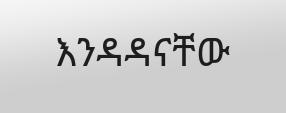እንዳዳናቸው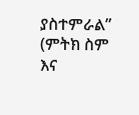ያስተምራል” (ምትክ ስም እና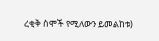ረቂቅ ስሞች የሚለውን ይመልከቱ)